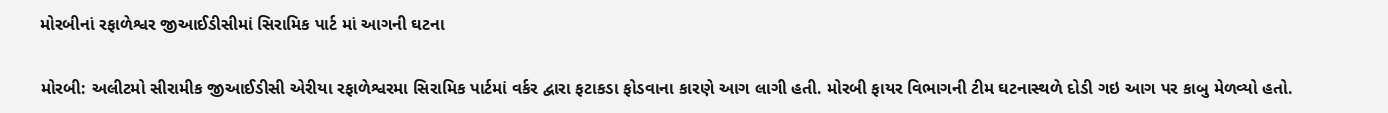મોરબીનાં રફાળેશ્વર જીઆઈડીસીમાં સિરામિક પાર્ટ માં આગની ઘટના

મોરબી: અલીટમો સીરામીક જીઆઈડીસી એરીયા રફાળેશ્વરમા સિરામિક પાર્ટમાં વર્કર દ્વારા ફટાકડા ફોડવાના કારણે આગ લાગી હતી. મોરબી ફાયર વિભાગની ટીમ ઘટનાસ્થળે દોડી ગઇ આગ પર કાબુ મેળવ્યો હતો.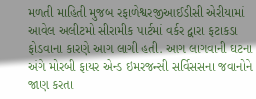મળતી માહિતી મુજબ રફાળેશ્વરજીઆઈડીસી એરીયામાં આવેલ અલીટમો સીરામીક પાર્ટમાં વર્કર દ્વારા ફટાકડા ફોડવાના કારણે આગ લાગી હતી. આગ લાગવાની ઘટના અંગે મોરબી ફાયર એન્ડ ઇમરજન્સી સર્વિસસના જવાનોને જાણ કરતા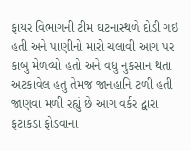ફાયર વિભાગની ટીમ ઘટનાસ્થળે દોડી ગઇ હતી અને પાણીનો મારો ચલાવી આગ પર કાબુ મેળવ્યો હતો અને વધુ નુકસાન થતા અટકાવેલ હતુ તેમજ જાનહાનિ ટળી હતી જાણવા મળી રહ્યું છે આગ વર્કર દ્વારા ફટાકડા ફોડવાના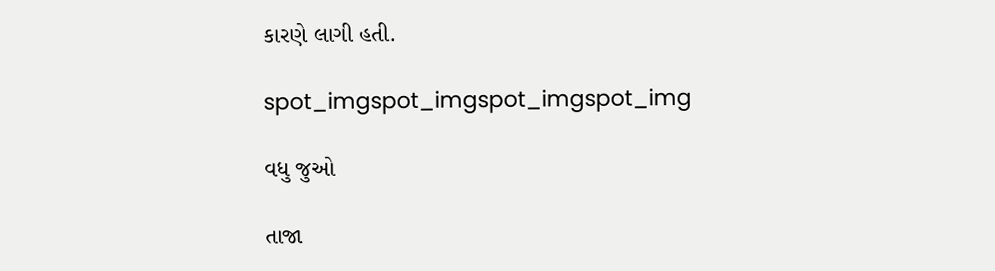કારણે લાગી હતી.

spot_imgspot_imgspot_imgspot_img

વધુ જુઓ

તાજા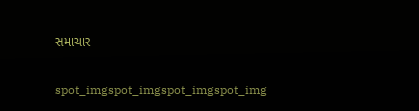સમાચાર

spot_imgspot_imgspot_imgspot_img